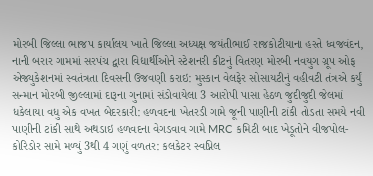મોરબી જિલ્લા ભાજપ કાર્યાલય ખાતે જિલ્લા અધ્યક્ષ જયંતીભાઈ રાજકોટીયાના હસ્તે ધ્વજવંદન, નાની બરાર ગામમાં સરપંચ દ્વારા વિદ્યાર્થીઓને સ્ટેશનરી કીટનું વિતરણ મોરબી નવયુગ ગ્રૂપ ઓફ એજ્યુકેશનમાં સ્વતંત્રતા દિવસની ઉજવણી કરાઇ: મુસ્કાન વેલફેર સોસાયટીનું વહીવટી તંત્રએ કર્યું સન્માન મોરબી જીલ્લામાં દારૂના ગુનામાં સંડોવાયેલા 3 આરોપી પાસા હેઠળ જુદીજુદી જેલમાં ધકેલાયા વધુ એક વખત બેદરકારી: હળવદના ખેતરડી ગામે જૂની પાણીની ટાંકી તોડતા સમયે નવી પાણીની ટાંકી સાથે અથડાઇ હળવદના વેગડવાવ ગામે MRC કમિટી બાદ ખેડૂતોને વીજપોલ-કોરિડોર સામે મળ્યું 3થી 4 ગણું વળતર: કલકેટર સ્વપ્નિલ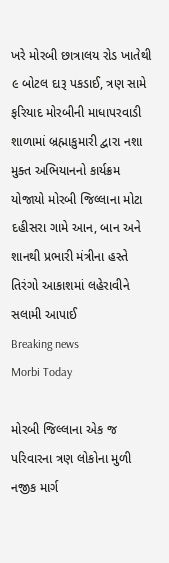ખરે મોરબી છાત્રાલય રોડ ખાતેથી ૯ બોટલ દારૂ પકડાઈ, ત્રણ સામે ફરિયાદ મોરબીની માધાપરવાડી શાળામાં બ્રહ્માકુમારી દ્વારા નશા મુક્ત અભિયાનનો કાર્યક્રમ યોજાયો મોરબી જિલ્લાના મોટા દહીસરા ગામે આન, બાન અને શાનથી પ્રભારી મંત્રીના હસ્તે તિરંગો આકાશમાં લહેરાવીને સલામી આપાઈ
Breaking news
Morbi Today

મોરબી જિલ્લાના એક જ પરિવારના ત્રણ લોકોના મુળી નજીક માર્ગ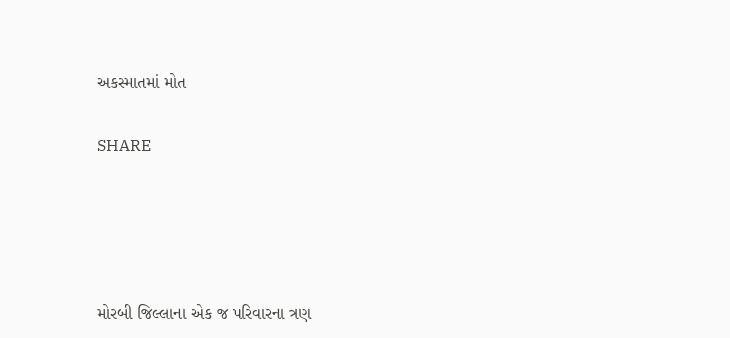અકસ્માતમાં મોત


SHARE







મોરબી જિલ્લાના એક જ પરિવારના ત્રણ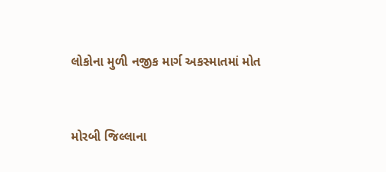લોકોના મુળી નજીક માર્ગ અકસ્માતમાં મોત


મોરબી જિલ્લાના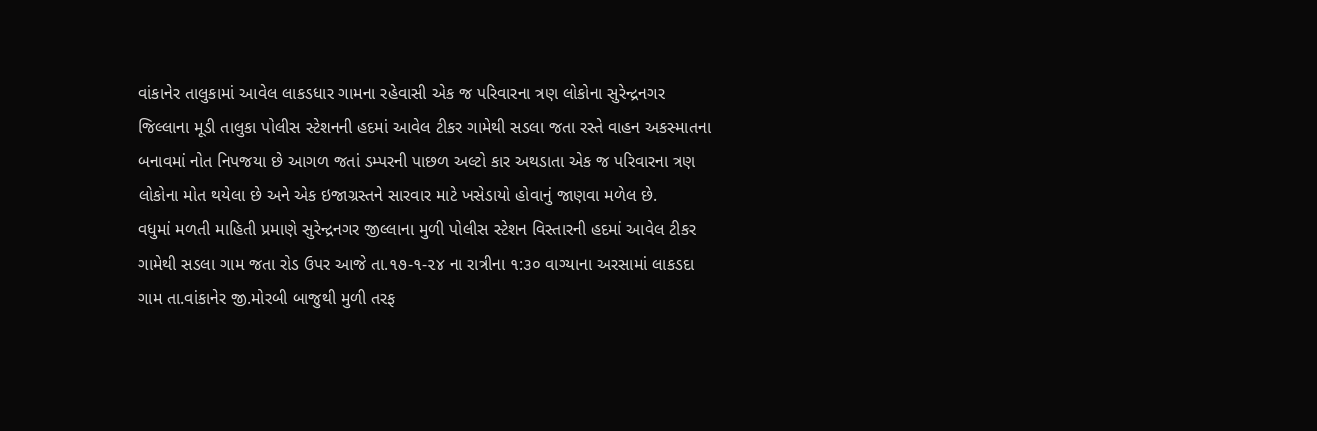વાંકાનેર તાલુકામાં આવેલ લાકડધાર ગામના રહેવાસી એક જ પરિવારના ત્રણ લોકોના સુરેન્દ્રનગર જિલ્લાના મૂડી તાલુકા પોલીસ સ્ટેશનની હદમાં આવેલ ટીકર ગામેથી સડલા જતા રસ્તે વાહન અકસ્માતના બનાવમાં નોત નિપજયા છે આગળ જતાં ડમ્પરની પાછળ અલ્ટો કાર અથડાતા એક જ પરિવારના ત્રણ લોકોના મોત થયેલા છે અને એક ઇજાગ્રસ્તને સારવાર માટે ખસેડાયો હોવાનું જાણવા મળેલ છે.
વધુમાં મળતી માહિતી પ્રમાણે સુરેન્દ્રનગર જીલ્લાના મુળી પોલીસ સ્ટેશન વિસ્તારની હદમાં આવેલ ટીકર ગામેથી સડલા ગામ જતા રોડ ઉપર આજે તા.૧૭-૧-૨૪ ના રાત્રીના ૧:૩૦ વાગ્યાના અરસામાં લાકડદા ગામ તા.વાંકાનેર જી.મોરબી બાજુથી મુળી તરફ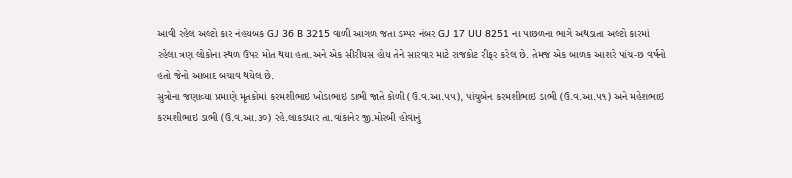આવી રહેલ અલ્ટો કાર નંહયબક GJ 36 B 3215 વાળી આગળ જતા ડમ્પર નંબર GJ 17 UU 8251 ના પાછળના ભાગે અથડાતા અલ્ટો કારમાં રહેલા ત્રણ લોકોના સ્થળ ઉપર મોત થયા હતા.અને એક સીરીયસ હોય તેને સારવાર માટે રાજકોટ રીફર કરેલ છે. તેમજ એક બાળક આશરે પાંચ-છ વર્ષનો હતો જેનો આબાદ બચાવ થયેલ છે.
સુત્રોના જણાવ્યા પ્રમાણે મૃતકોમાં કરમશીભાઇ ખોડાભાઇ ડાભી જાતે કોળી (ઉ.વ.આ.૫૫), પાંચુબેન કરમશીભાઇ ડાભી (ઉ.વ.આ.૫૧) અને મહેશભાઇ કરમશીભાઇ ડાભી (ઉ.વ.આ.૩૦) રહે.લાકડધાર તા.વાંકાનેર જી.મોરબી હોવાનું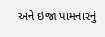અને ઇજા પામનારનું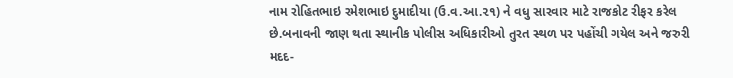નામ રોહિતભાઇ રમેશભાઇ દુમાદીયા (ઉ.વ.આ.૨૧) ને વધુ સારવાર માટે રાજકોટ રીફર કરેલ છે.બનાવની જાણ થતા સ્થાનીક પોલીસ અધિકારીઓ તુરત સ્થળ પર પહોંચી ગયેલ અને જરુરી મદદ-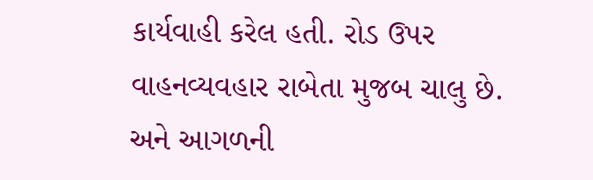કાર્યવાહી કરેલ હતી. રોડ ઉપર વાહનવ્યવહાર રાબેતા મુજબ ચાલુ છે. અને આગળની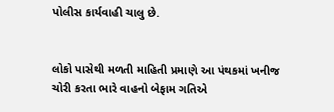પોલીસ કાર્યવાહી ચાલુ છે.


લોકો પાસેથી મળતી માહિતી પ્રમાણે આ પંથકમાં ખનીજ ચોરી કરતા ભારે વાહનો બેફામ ગતિએ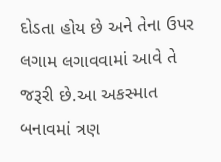દોડતા હોય છે અને તેના ઉપર લગામ લગાવવામાં આવે તે જરૂરી છે.આ અકસ્માત બનાવમાં ત્રણ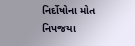નિર્દોષોના મોત નિપજયા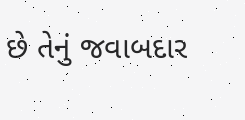છે તેનું જવાબદાર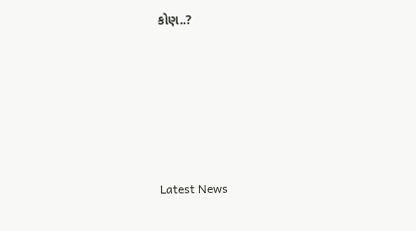કોણ..?






Latest News